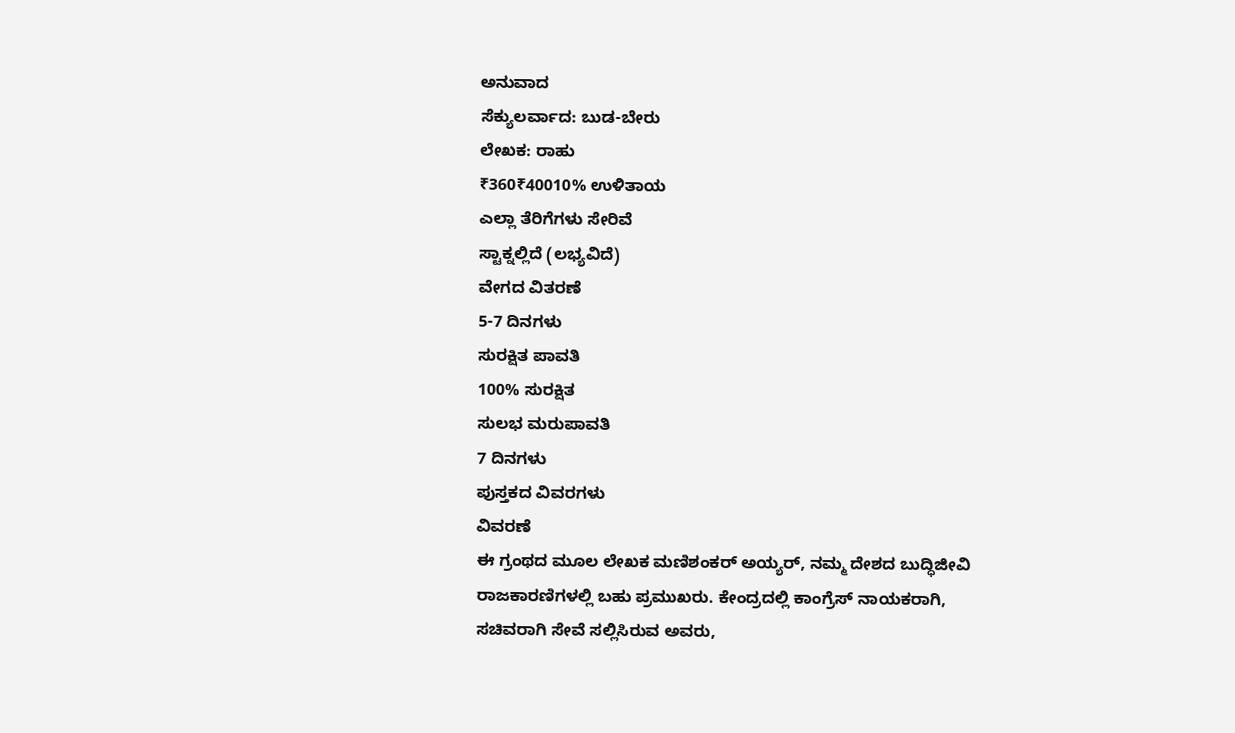ಅನುವಾದ
ಸೆಕ್ಯುಲರ್ವಾದ: ಬುಡ-ಬೇರು
ಲೇಖಕ: ರಾಹು
₹360₹40010% ಉಳಿತಾಯ
ಎಲ್ಲಾ ತೆರಿಗೆಗಳು ಸೇರಿವೆ
ಸ್ಟಾಕ್ನಲ್ಲಿದೆ (ಲಭ್ಯವಿದೆ)
ವೇಗದ ವಿತರಣೆ
5-7 ದಿನಗಳು
ಸುರಕ್ಷಿತ ಪಾವತಿ
100% ಸುರಕ್ಷಿತ
ಸುಲಭ ಮರುಪಾವತಿ
7 ದಿನಗಳು
ಪುಸ್ತಕದ ವಿವರಗಳು
ವಿವರಣೆ
ಈ ಗ್ರಂಥದ ಮೂಲ ಲೇಖಕ ಮಣಿಶಂಕರ್ ಅಯ್ಯರ್, ನಮ್ಮ ದೇಶದ ಬುದ್ಧಿಜೀವಿ ರಾಜಕಾರಣಿಗಳಲ್ಲಿ ಬಹು ಪ್ರಮುಖರು. ಕೇಂದ್ರದಲ್ಲಿ ಕಾಂಗ್ರೆಸ್ ನಾಯಕರಾಗಿ, ಸಚಿವರಾಗಿ ಸೇವೆ ಸಲ್ಲಿಸಿರುವ ಅವರು,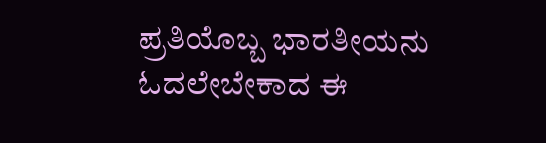ಪ್ರತಿಯೊಬ್ಬ ಭಾರತೀಯನು ಓದಲೇಬೇಕಾದ ಈ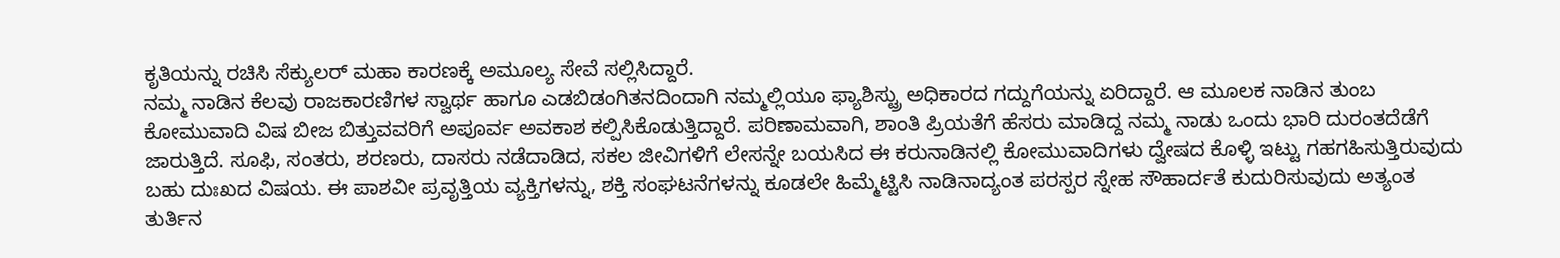ಕೃತಿಯನ್ನು ರಚಿಸಿ ಸೆಕ್ಯುಲರ್ ಮಹಾ ಕಾರಣಕ್ಕೆ ಅಮೂಲ್ಯ ಸೇವೆ ಸಲ್ಲಿಸಿದ್ದಾರೆ.
ನಮ್ಮ ನಾಡಿನ ಕೆಲವು ರಾಜಕಾರಣಿಗಳ ಸ್ವಾರ್ಥ ಹಾಗೂ ಎಡಬಿಡಂಗಿತನದಿಂದಾಗಿ ನಮ್ಮಲ್ಲಿಯೂ ಫ್ಯಾಶಿಸ್ಟ್ರು ಅಧಿಕಾರದ ಗದ್ದುಗೆಯನ್ನು ಏರಿದ್ದಾರೆ. ಆ ಮೂಲಕ ನಾಡಿನ ತುಂಬ ಕೋಮುವಾದಿ ವಿಷ ಬೀಜ ಬಿತ್ತುವವರಿಗೆ ಅಪೂರ್ವ ಅವಕಾಶ ಕಲ್ಪಿಸಿಕೊಡುತ್ತಿದ್ದಾರೆ. ಪರಿಣಾಮವಾಗಿ, ಶಾಂತಿ ಪ್ರಿಯತೆಗೆ ಹೆಸರು ಮಾಡಿದ್ದ ನಮ್ಮ ನಾಡು ಒಂದು ಭಾರಿ ದುರಂತದೆಡೆಗೆ ಜಾರುತ್ತಿದೆ. ಸೂಫಿ, ಸಂತರು, ಶರಣರು, ದಾಸರು ನಡೆದಾಡಿದ, ಸಕಲ ಜೀವಿಗಳಿಗೆ ಲೇಸನ್ನೇ ಬಯಸಿದ ಈ ಕರುನಾಡಿನಲ್ಲಿ ಕೋಮುವಾದಿಗಳು ದ್ವೇಷದ ಕೊಳ್ಳಿ ಇಟ್ಟು ಗಹಗಹಿಸುತ್ತಿರುವುದು ಬಹು ದುಃಖದ ವಿಷಯ. ಈ ಪಾಶವೀ ಪ್ರವೃತ್ತಿಯ ವ್ಯಕ್ತಿಗಳನ್ನು, ಶಕ್ತಿ ಸಂಘಟನೆಗಳನ್ನು ಕೂಡಲೇ ಹಿಮ್ಮೆಟ್ಟಿಸಿ ನಾಡಿನಾದ್ಯಂತ ಪರಸ್ಪರ ಸ್ನೇಹ ಸೌಹಾರ್ದತೆ ಕುದುರಿಸುವುದು ಅತ್ಯಂತ ತುರ್ತಿನ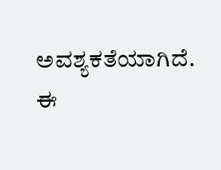ಅವಶ್ಯಕತೆಯಾಗಿದೆ.
ಈ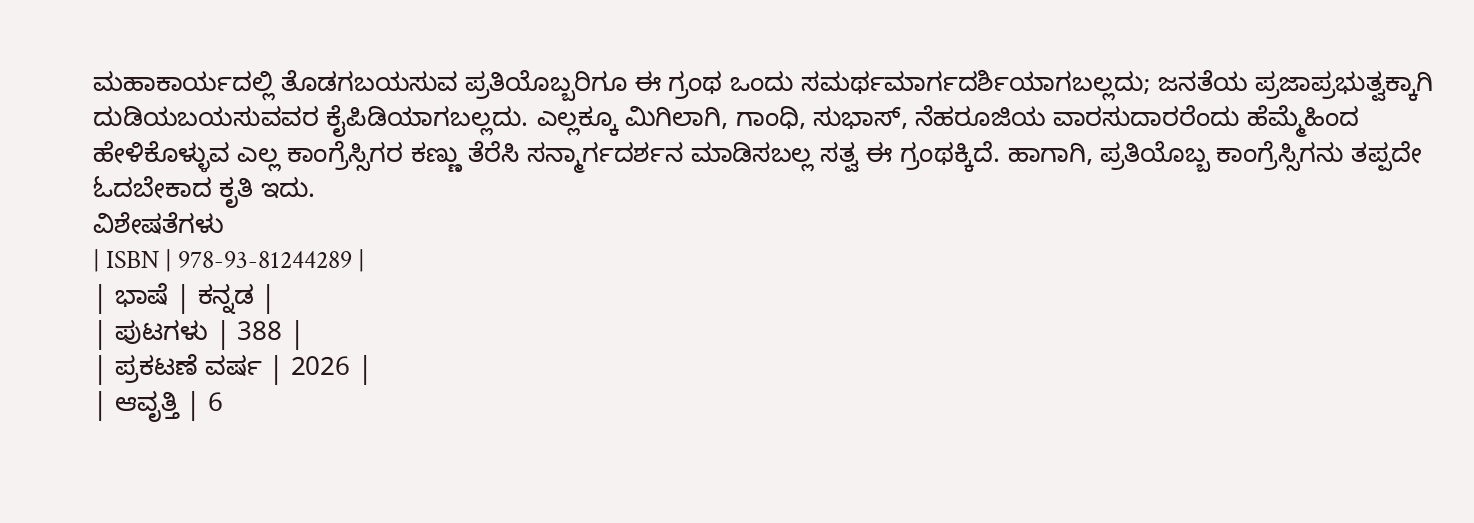ಮಹಾಕಾರ್ಯದಲ್ಲಿ ತೊಡಗಬಯಸುವ ಪ್ರತಿಯೊಬ್ಬರಿಗೂ ಈ ಗ್ರಂಥ ಒಂದು ಸಮರ್ಥಮಾರ್ಗದರ್ಶಿಯಾಗಬಲ್ಲದು; ಜನತೆಯ ಪ್ರಜಾಪ್ರಭುತ್ವಕ್ಕಾಗಿ ದುಡಿಯಬಯಸುವವರ ಕೈಪಿಡಿಯಾಗಬಲ್ಲದು. ಎಲ್ಲಕ್ಕೂ ಮಿಗಿಲಾಗಿ, ಗಾಂಧಿ, ಸುಭಾಸ್, ನೆಹರೂಜಿಯ ವಾರಸುದಾರರೆಂದು ಹೆಮ್ಮೆಹಿಂದ ಹೇಳಿಕೊಳ್ಳುವ ಎಲ್ಲ ಕಾಂಗ್ರೆಸ್ಸಿಗರ ಕಣ್ಣು ತೆರೆಸಿ ಸನ್ಮಾರ್ಗದರ್ಶನ ಮಾಡಿಸಬಲ್ಲ ಸತ್ವ ಈ ಗ್ರಂಥಕ್ಕಿದೆ. ಹಾಗಾಗಿ, ಪ್ರತಿಯೊಬ್ಬ ಕಾಂಗ್ರೆಸ್ಸಿಗನು ತಪ್ಪದೇ ಓದಬೇಕಾದ ಕೃತಿ ಇದು.
ವಿಶೇಷತೆಗಳು
| ISBN | 978-93-81244289 |
| ಭಾಷೆ | ಕನ್ನಡ |
| ಪುಟಗಳು | 388 |
| ಪ್ರಕಟಣೆ ವರ್ಷ | 2026 |
| ಆವೃತ್ತಿ | 6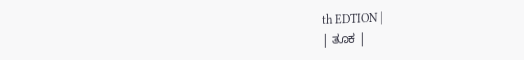th EDTION |
| ತೂಕ |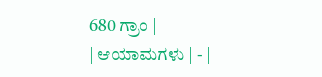680 ಗ್ರಾಂ |
| ಆಯಾಮಗಳು | - |